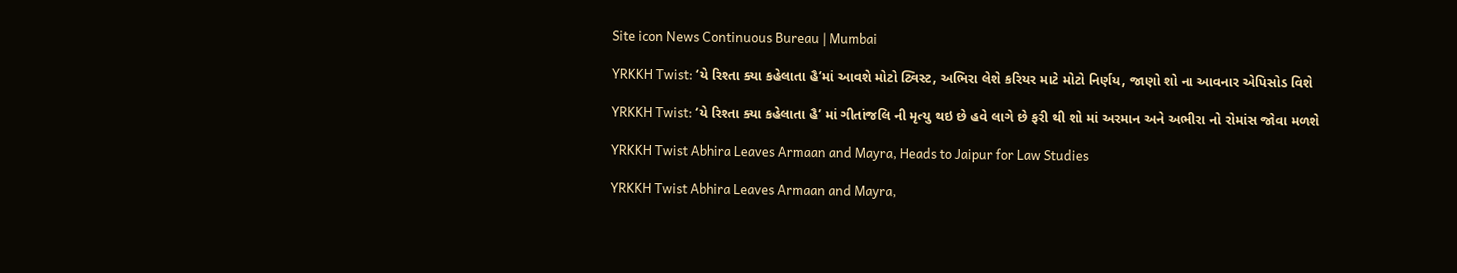Site icon News Continuous Bureau | Mumbai

YRKKH Twist: ‘યે રિશ્તા ક્યા કહેલાતા હૈ’માં આવશે મોટો ટ્વિસ્ટ, અભિરા લેશે કરિયર માટે મોટો નિર્ણય, જાણો શો ના આવનાર એપિસોડ વિશે

YRKKH Twist: ‘યે રિશ્તા ક્યા કહેલાતા હૈ’ માં ગીતાંજલિ ની મૃત્યુ થઇ છે હવે લાગે છે ફરી થી શો માં અરમાન અને અભીરા નો રોમાંસ જોવા મળશે

YRKKH Twist Abhira Leaves Armaan and Mayra, Heads to Jaipur for Law Studies

YRKKH Twist Abhira Leaves Armaan and Mayra,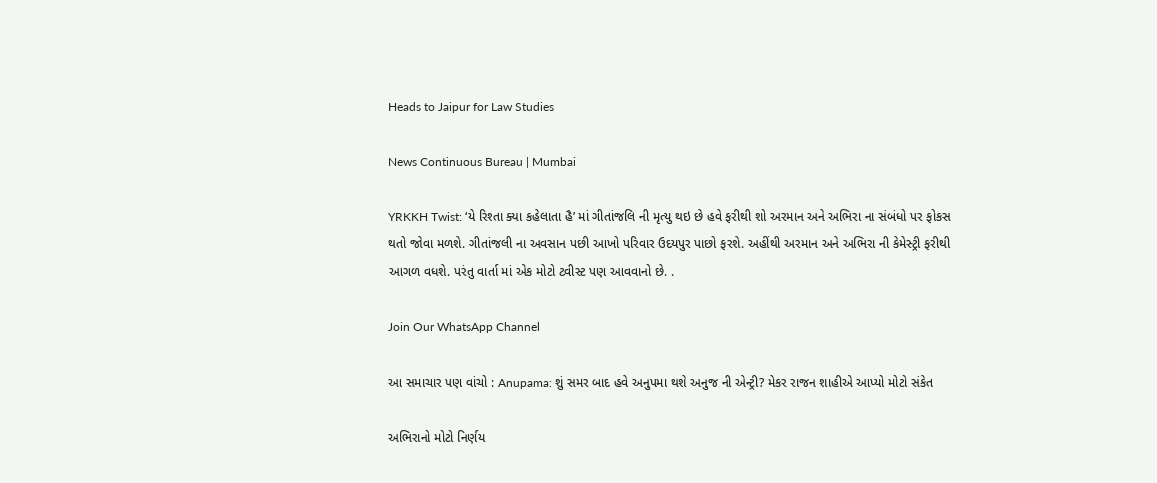Heads to Jaipur for Law Studies

News Continuous Bureau | Mumbai

YRKKH Twist: ‘યે રિશ્તા ક્યા કહેલાતા હૈ’ માં ગીતાંજલિ ની મૃત્યુ થઇ છે હવે ફરીથી શો અરમાન અને અભિરા ના સંબંધો પર ફોકસ થતો જોવા મળશે. ગીતાંજલી ના અવસાન પછી આખો પરિવાર ઉદયપુર પાછો ફરશે. અહીંથી અરમાન અને અભિરા ની કેમેસ્ટ્રી ફરીથી આગળ વધશે. પરંતુ વાર્તા માં એક મોટો ટ્વીસ્ટ પણ આવવાનો છે. .

Join Our WhatsApp Channel

આ સમાચાર પણ વાંચો : Anupama: શું સમર બાદ હવે અનુપમા થશે અનુજ ની એન્ટ્રી? મેકર રાજન શાહીએ આપ્યો મોટો સંકેત

અભિરાનો મોટો નિર્ણય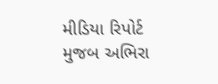મીડિયા રિપોર્ટ મુજબ અભિરા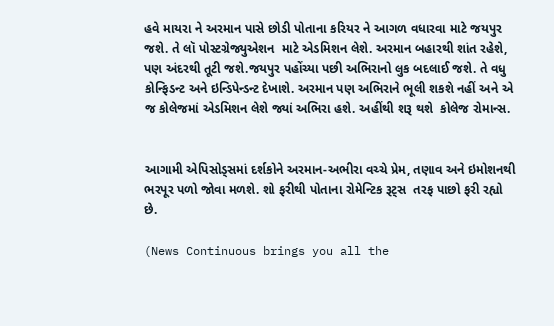હવે માયરા ને અરમાન પાસે છોડી પોતાના કરિયર ને આગળ વધારવા માટે જયપુર જશે. તે લૉ પોસ્ટગ્રેજ્યુએશન  માટે એડમિશન લેશે. અરમાન બહારથી શાંત રહેશે, પણ અંદરથી તૂટી જશે.જયપુર પહોંચ્યા પછી અભિરાનો લુક બદલાઈ જશે. તે વધુ કોન્ફિડન્ટ અને ઇન્ડિપેન્ડન્ટ દેખાશે. અરમાન પણ અભિરાને ભૂલી શકશે નહીં અને એ જ કોલેજમાં એડમિશન લેશે જ્યાં અભિરા હશે. અહીંથી શરૂ થશે  કોલેજ રોમાન્સ.


આગામી એપિસોડ્સમાં દર્શકોને અરમાન-અભીરા વચ્ચે પ્રેમ, તણાવ અને ઇમોશનથી ભરપૂર પળો જોવા મળશે. શો ફરીથી પોતાના રોમેન્ટિક રૂટ્સ  તરફ પાછો ફરી રહ્યો છે.

(News Continuous brings you all the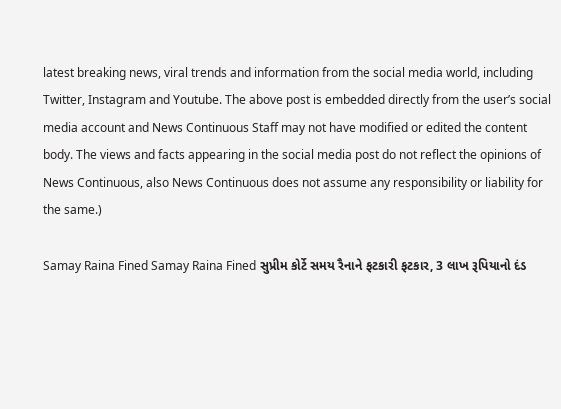latest breaking news, viral trends and information from the social media world, including Twitter, Instagram and Youtube. The above post is embedded directly from the user’s social media account and News Continuous Staff may not have modified or edited the content body. The views and facts appearing in the social media post do not reflect the opinions of News Continuous, also News Continuous does not assume any responsibility or liability for the same.)

Samay Raina Fined Samay Raina Fined સુપ્રીમ કોર્ટે સમય રૈનાને ફટકારી ફટકાર, 3 લાખ રૂપિયાનો દંડ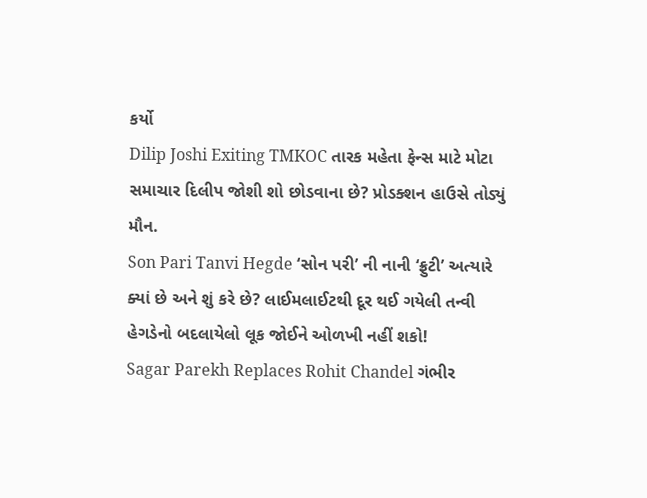કર્યો
Dilip Joshi Exiting TMKOC તારક મહેતા ફેન્સ માટે મોટા સમાચાર દિલીપ જોશી શો છોડવાના છે? પ્રોડક્શન હાઉસે તોડ્યું મૌન.
Son Pari Tanvi Hegde ‘સોન પરી’ ની નાની ‘ફ્રુટી’ અત્યારે ક્યાં છે અને શું કરે છે? લાઈમલાઈટથી દૂર થઈ ગયેલી તન્વી હેગડેનો બદલાયેલો લૂક જોઈને ઓળખી નહીં શકો!
Sagar Parekh Replaces Rohit Chandel ગંભીર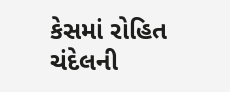કેસમાં રોહિત ચંદેલની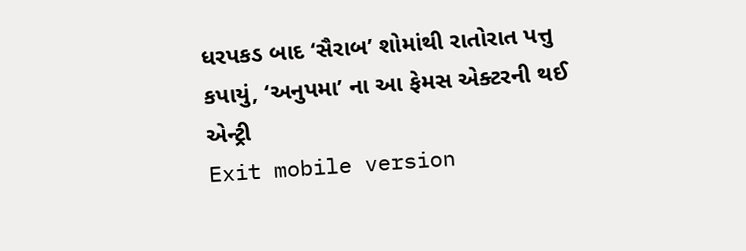ધરપકડ બાદ ‘સૈરાબ’ શોમાંથી રાતોરાત પત્તુ કપાયું, ‘અનુપમા’ ના આ ફેમસ એક્ટરની થઈ એન્ટ્રી
Exit mobile version